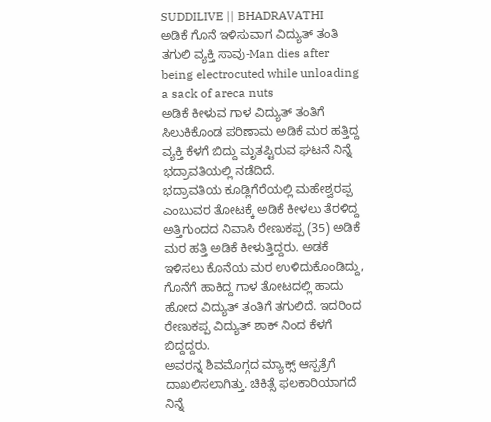SUDDILIVE || BHADRAVATHI
ಅಡಿಕೆ ಗೊನೆ ಇಳಿಸುವಾಗ ವಿದ್ಯುತ್ ತಂತಿ ತಗುಲಿ ವ್ಯಕ್ತಿ ಸಾವು-Man dies after being electrocuted while unloading a sack of areca nuts
ಅಡಿಕೆ ಕೀಳುವ ಗಾಳ ವಿದ್ಯುತ್ ತಂತಿಗೆ ಸಿಲುಕಿಕೊಂಡ ಪರಿಣಾಮ ಅಡಿಕೆ ಮರ ಹತ್ತಿದ್ದ ವ್ಯಕ್ತಿ ಕೆಳಗೆ ಬಿದ್ದು ಮೃತಪ್ಟಿರುವ ಘಟನೆ ನಿನ್ನೆ ಭದ್ರಾವತಿಯಲ್ಲಿ ನಡೆದಿದೆ.
ಭದ್ರಾವತಿಯ ಕೂಡ್ಲಿಗೆರೆಯಲ್ಲಿ ಮಹೇಶ್ವರಪ್ಪ ಎಂಬುವರ ತೋಟಕ್ಕೆ ಅಡಿಕೆ ಕೀಳಲು ತೆರಳಿದ್ದ ಅತ್ತಿಗುಂದದ ನಿವಾಸಿ ರೇಣುಕಪ್ಪ (35) ಅಡಿಕೆ ಮರ ಹತ್ತಿ ಅಡಿಕೆ ಕೀಳುತ್ತಿದ್ದರು. ಅಡಕೆ ಇಳಿಸಲು ಕೊನೆಯ ಮರ ಉಳಿದುಕೊಂಡಿದ್ದು, ಗೊನೆಗೆ ಹಾಕಿದ್ದ ಗಾಳ ತೋಟದಲ್ಲಿ ಹಾದು ಹೋದ ವಿದ್ಯುತ್ ತಂತಿಗೆ ತಗುಲಿದೆ. ಇದರಿಂದ ರೇಣುಕಪ್ಪ ವಿದ್ಯುತ್ ಶಾಕ್ ನಿಂದ ಕೆಳಗೆ ಬಿದ್ದದ್ದರು.
ಅವರನ್ನ ಶಿವಮೊಗ್ಗದ ಮ್ಯಾಕ್ಸ್ ಆಸ್ಪತ್ರೆಗೆ ದಾಖಲಿಸಲಾಗಿತ್ತು. ಚಿಕಿತ್ಸೆ ಫಲಕಾರಿಯಾಗದೆ ನಿನ್ನೆ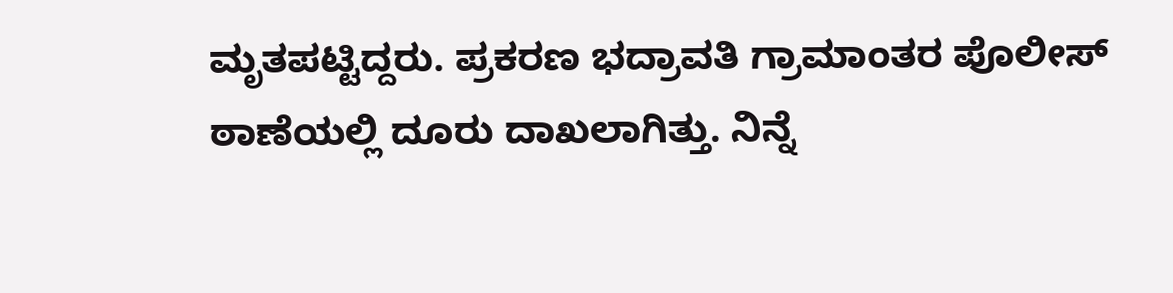ಮೃತಪಟ್ಟಿದ್ದರು. ಪ್ರಕರಣ ಭದ್ರಾವತಿ ಗ್ರಾಮಾಂತರ ಪೊಲೀಸ್ ಠಾಣೆಯಲ್ಲಿ ದೂರು ದಾಖಲಾಗಿತ್ತು. ನಿನ್ನೆ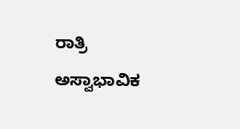ರಾತ್ರಿ ಅಸ್ವಾಭಾವಿಕ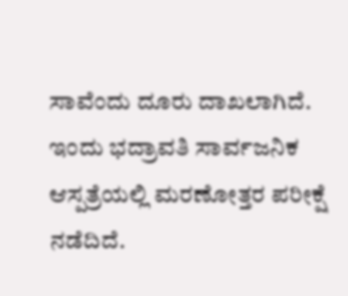ಸಾವೆಂದು ದೂರು ದಾಖಲಾಗಿದೆ.
ಇಂದು ಭದ್ರಾವತಿ ಸಾರ್ವಜನಿಕ ಆಸ್ಪತ್ರೆಯಲ್ಲಿ ಮರಣೋತ್ತರ ಪರೀಕ್ಷೆ ನಡೆದಿದೆ.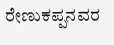ರೇಣುಕಪ್ಪನವರ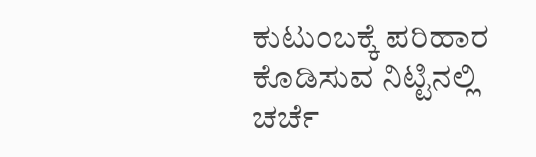ಕುಟುಂಬಕ್ಕೆ ಪರಿಹಾರ ಕೊಡಿಸುವ ನಿಟ್ಟಿನಲ್ಲಿ ಚರ್ಚೆ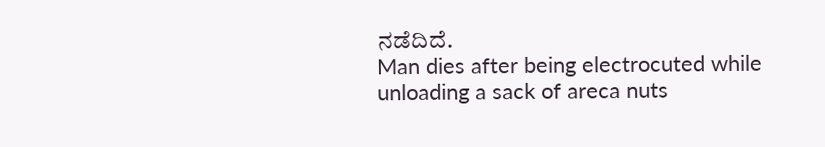ನಡೆದಿದೆ.
Man dies after being electrocuted while unloading a sack of areca nuts